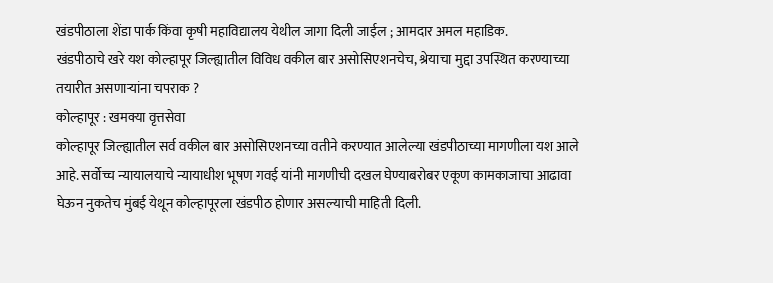खंडपीठाला शेंडा पार्क किंवा कृषी महाविद्यालय येथील जागा दिली जाईल ; आमदार अमल महाडिक.
खंडपीठाचे खरे यश कोल्हापूर जिल्ह्यातील विविध वकील बार असोसिएशनचेच, श्रेयाचा मुद्दा उपस्थित करण्याच्या तयारीत असणाऱ्यांना चपराक ?
कोल्हापूर : खमक्या वृत्तसेवा
कोल्हापूर जिल्ह्यातील सर्व वकील बार असोसिएशनच्या वतीने करण्यात आलेल्या खंडपीठाच्या मागणीला यश आले आहे. सर्वोच्च न्यायालयाचे न्यायाधीश भूषण गवई यांनी मागणीची दखल घेण्याबरोबर एकूण कामकाजाचा आढावा घेऊन नुकतेच मुंबई येथून कोल्हापूरला खंडपीठ होणार असल्याची माहिती दिली.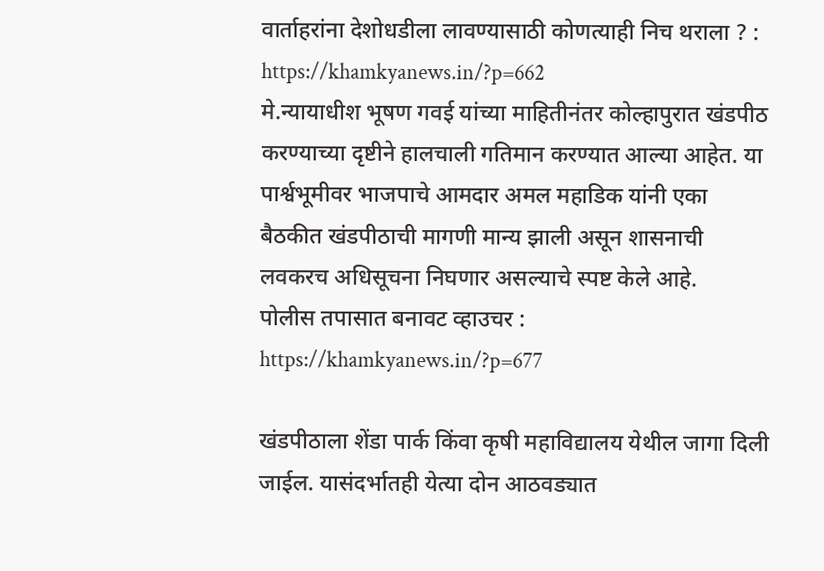वार्ताहरांना देशोधडीला लावण्यासाठी कोणत्याही निच थराला ? : https://khamkyanews.in/?p=662
मे.न्यायाधीश भूषण गवई यांच्या माहितीनंतर कोल्हापुरात खंडपीठ करण्याच्या दृष्टीने हालचाली गतिमान करण्यात आल्या आहेत. या पार्श्वभूमीवर भाजपाचे आमदार अमल महाडिक यांनी एका बैठकीत खंडपीठाची मागणी मान्य झाली असून शासनाची लवकरच अधिसूचना निघणार असल्याचे स्पष्ट केले आहे.
पोलीस तपासात बनावट व्हाउचर : https://khamkyanews.in/?p=677

खंडपीठाला शेंडा पार्क किंवा कृषी महाविद्यालय येथील जागा दिली जाईल. यासंदर्भातही येत्या दोन आठवड्यात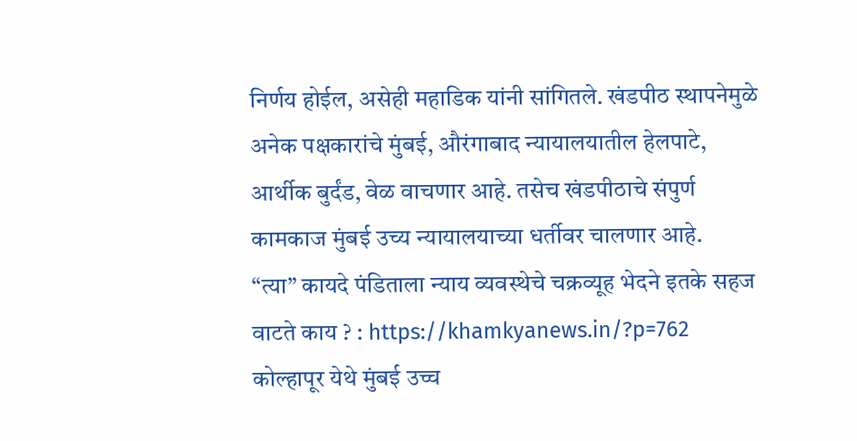निर्णय होईल, असेही महाडिक यांनी सांगितले. खंडपीठ स्थापनेमुळे अनेक पक्षकारांचे मुंबई, औरंगाबाद न्यायालयातील हेलपाटे, आर्थीक बुर्दंड, वेळ वाचणार आहे. तसेच खंडपीठाचे संपुर्ण कामकाज मुंबई उच्य न्यायालयाच्या धर्तीवर चालणार आहे.
“त्या” कायदे पंडिताला न्याय व्यवस्थेचे चक्रव्यूह भेदने इतके सहज वाटते काय ? : https://khamkyanews.in/?p=762
कोल्हापूर येथे मुंबई उच्च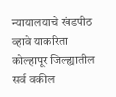न्यायालयाचे खंडपीठ व्हावे याकरिता कोल्हापूर जिल्ह्यातील सर्व वकील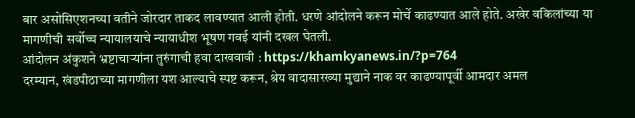बार असोसिएशनच्या वतीने जोरदार ताकद लावण्यात आली होती. धरणे आंदोलने करून मोर्चे काढण्यात आले होते. अखेर वकिलांच्या या मागणीची सर्वोच्च न्यायालयाचे न्यायाधीश भूषण गवई यांनी दखल घेतली.
आंदोलन अंकुशने भ्रष्टाचाऱ्यांना तुरुंगाची हवा दाखवावी : https://khamkyanews.in/?p=764
दरम्यान, खंडपीठाच्या मागणीला यश आल्याचे स्पष्ट करून, श्रेय वादासारख्या मुद्याने नाक वर काढण्यापूर्वी आमदार अमल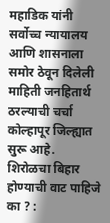महाडिक यांनी सर्वोच्च न्यायालय आणि शासनाला समोर ठेवून दिलेली माहिती जनहितार्थ ठरल्याची चर्चा कोल्हापूर जिल्ह्यात सुरू आहे.
शिरोळचा बिहार होण्याची वाट पाहिजे का ? :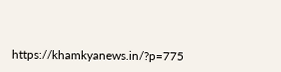https://khamkyanews.in/?p=775